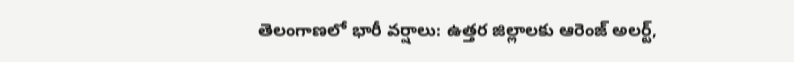తెలంగాణలో భారీ వర్షాలు: ఉత్తర జిల్లాలకు ఆరెంజ్ అలర్ట్,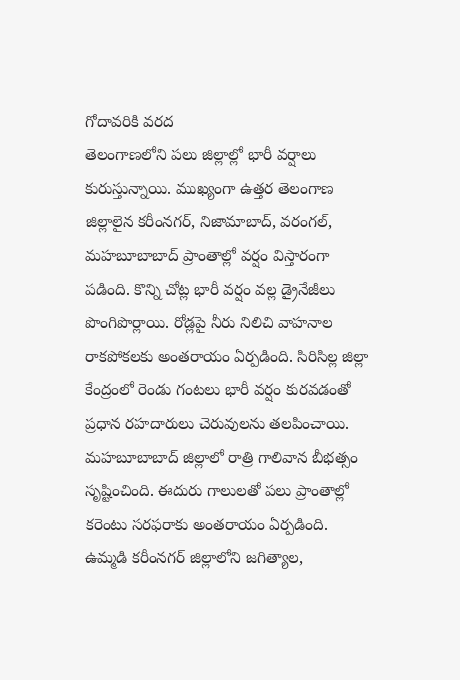గోదావరికి వరద
తెలంగాణలోని పలు జిల్లాల్లో భారీ వర్షాలు కురుస్తున్నాయి. ముఖ్యంగా ఉత్తర తెలంగాణ జిల్లాలైన కరీంనగర్, నిజామాబాద్, వరంగల్, మహబూబాబాద్ ప్రాంతాల్లో వర్షం విస్తారంగా పడింది. కొన్ని చోట్ల భారీ వర్షం వల్ల డ్రైనేజీలు పొంగిపొర్లాయి. రోడ్లపై నీరు నిలిచి వాహనాల రాకపోకలకు అంతరాయం ఏర్పడింది. సిరిసిల్ల జిల్లా కేంద్రంలో రెండు గంటలు భారీ వర్షం కురవడంతో ప్రధాన రహదారులు చెరువులను తలపించాయి.
మహబూబాబాద్ జిల్లాలో రాత్రి గాలివాన బీభత్సం సృష్టించింది. ఈదురు గాలులతో పలు ప్రాంతాల్లో కరెంటు సరఫరాకు అంతరాయం ఏర్పడింది. ఉమ్మడి కరీంనగర్ జిల్లాలోని జగిత్యాల,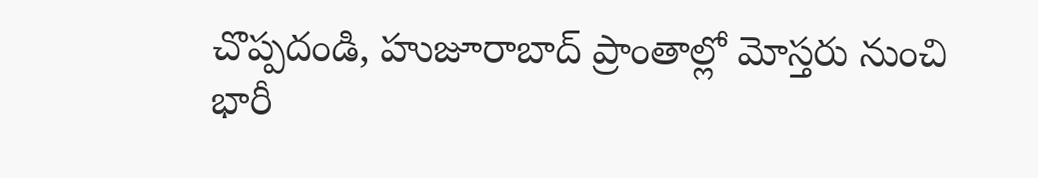చొప్పదండి, హుజూరాబాద్ ప్రాంతాల్లో మోస్తరు నుంచి భారీ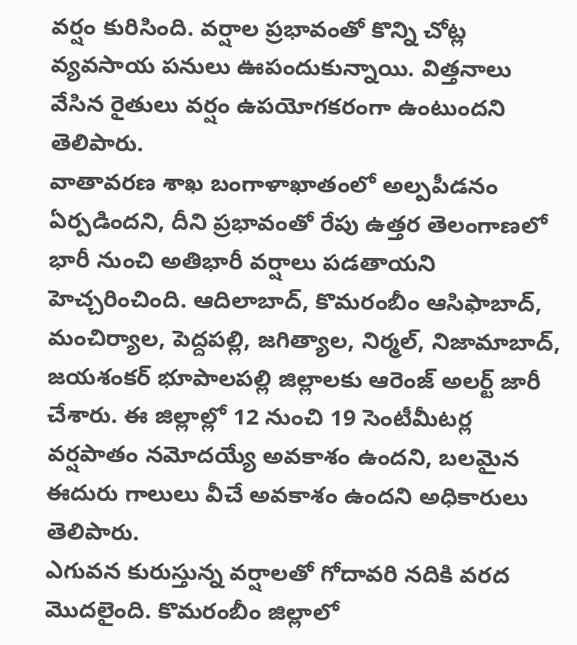వర్షం కురిసింది. వర్షాల ప్రభావంతో కొన్ని చోట్ల వ్యవసాయ పనులు ఊపందుకున్నాయి. విత్తనాలు వేసిన రైతులు వర్షం ఉపయోగకరంగా ఉంటుందని తెలిపారు.
వాతావరణ శాఖ బంగాళాఖాతంలో అల్పపీడనం ఏర్పడిందని, దీని ప్రభావంతో రేపు ఉత్తర తెలంగాణలో భారీ నుంచి అతిభారీ వర్షాలు పడతాయని హెచ్చరించింది. ఆదిలాబాద్, కొమరంబీం ఆసిఫాబాద్, మంచిర్యాల, పెద్దపల్లి, జగిత్యాల, నిర్మల్, నిజామాబాద్, జయశంకర్ భూపాలపల్లి జిల్లాలకు ఆరెంజ్ అలర్ట్ జారీ చేశారు. ఈ జిల్లాల్లో 12 నుంచి 19 సెంటీమీటర్ల వర్షపాతం నమోదయ్యే అవకాశం ఉందని, బలమైన ఈదురు గాలులు వీచే అవకాశం ఉందని అధికారులు తెలిపారు.
ఎగువన కురుస్తున్న వర్షాలతో గోదావరి నదికి వరద మొదలైంది. కొమరంబీం జిల్లాలో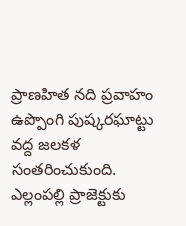ప్రాణహిత నది ప్రవాహం ఉప్పొంగి పుష్కరఘాట్టు వద్ద జలకళ సంతరించుకుంది. ఎల్లంపల్లి ప్రాజెక్టుకు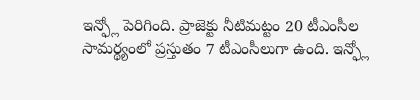ఇన్ఫ్లో పెరిగింది. ప్రాజెక్టు నీటిమట్టం 20 టీఎంసీల సామర్థ్యంలో ప్రస్తుతం 7 టీఎంసీలుగా ఉంది. ఇన్ఫ్లో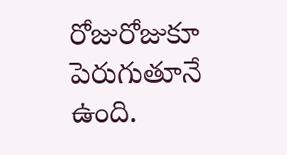రోజురోజుకూ పెరుగుతూనే ఉంది.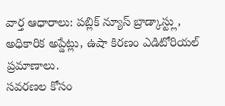వార్త ఆధారాలు: పబ్లిక్ న్యూస్ బ్రాడ్కాస్ట్లు, అధికారిక అప్డేట్లు, ఉషా కిరణం ఎడిటోరియల్ ప్రమాణాలు.
సవరణల కోసం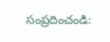సంప్రదించండి: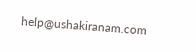help@ushakiranam.com